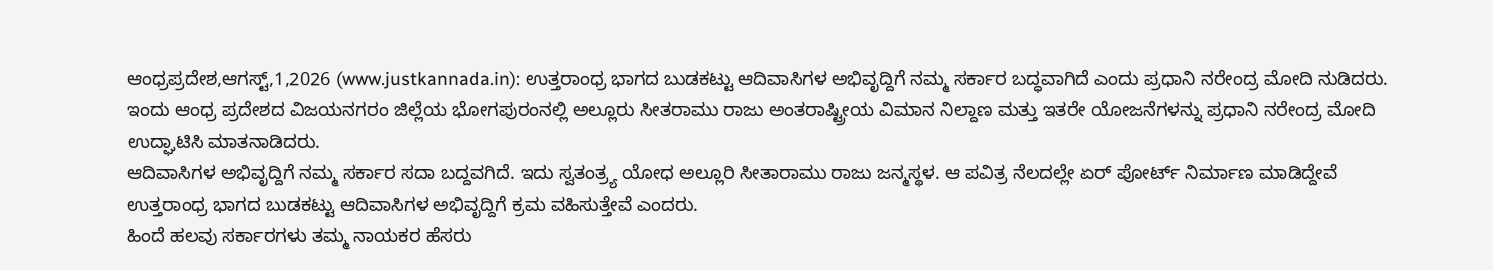ಆಂಧ್ರಪ್ರದೇಶ,ಆಗಸ್ಟ್,1,2026 (www.justkannada.in): ಉತ್ತರಾಂಧ್ರ ಭಾಗದ ಬುಡಕಟ್ಟು ಆದಿವಾಸಿಗಳ ಅಭಿವೃದ್ದಿಗೆ ನಮ್ಮ ಸರ್ಕಾರ ಬದ್ಧವಾಗಿದೆ ಎಂದು ಪ್ರಧಾನಿ ನರೇಂದ್ರ ಮೋದಿ ನುಡಿದರು.
ಇಂದು ಆಂಧ್ರ ಪ್ರದೇಶದ ವಿಜಯನಗರಂ ಜಿಲ್ಲೆಯ ಭೋಗಪುರಂನಲ್ಲಿ ಅಲ್ಲೂರು ಸೀತರಾಮು ರಾಜು ಅಂತರಾಷ್ಟ್ರೀಯ ವಿಮಾನ ನಿಲ್ದಾಣ ಮತ್ತು ಇತರೇ ಯೋಜನೆಗಳನ್ನು ಪ್ರಧಾನಿ ನರೇಂದ್ರ ಮೋದಿ ಉದ್ಘಾಟಿಸಿ ಮಾತನಾಡಿದರು.
ಆದಿವಾಸಿಗಳ ಅಭಿವೃದ್ದಿಗೆ ನಮ್ಮ ಸರ್ಕಾರ ಸದಾ ಬದ್ದವಗಿದೆ. ಇದು ಸ್ವತಂತ್ರ್ಯ ಯೋಧ ಅಲ್ಲೂರಿ ಸೀತಾರಾಮು ರಾಜು ಜನ್ಮಸ್ಥಳ. ಆ ಪವಿತ್ರ ನೆಲದಲ್ಲೇ ಏರ್ ಪೋರ್ಟ್ ನಿರ್ಮಾಣ ಮಾಡಿದ್ದೇವೆ ಉತ್ತರಾಂಧ್ರ ಭಾಗದ ಬುಡಕಟ್ಟು ಆದಿವಾಸಿಗಳ ಅಭಿವೃದ್ದಿಗೆ ಕ್ರಮ ವಹಿಸುತ್ತೇವೆ ಎಂದರು.
ಹಿಂದೆ ಹಲವು ಸರ್ಕಾರಗಳು ತಮ್ಮ ನಾಯಕರ ಹೆಸರು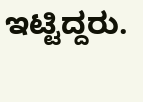ಇಟ್ಟಿದ್ದರು.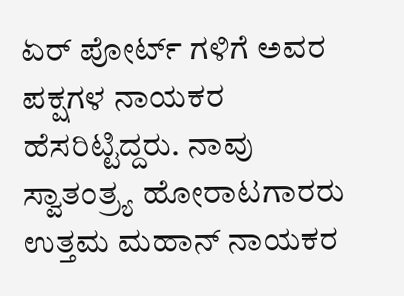ಏರ್ ಪೋರ್ಟ್ ಗಳಿಗೆ ಅವರ ಪಕ್ಷಗಳ ನಾಯಕರ ಹೆಸರಿಟ್ಟಿದ್ದರು. ನಾವು ಸ್ವಾತಂತ್ರ್ಯ ಹೋರಾಟಗಾರರು ಉತ್ತಮ ಮಹಾನ್ ನಾಯಕರ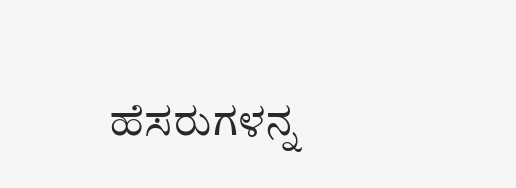ಹೆಸರುಗಳನ್ನ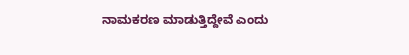ನಾಮಕರಣ ಮಾಡುತ್ತಿದ್ದೇವೆ ಎಂದು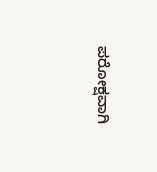ಪರೋಕ್ಷವಾಗಿ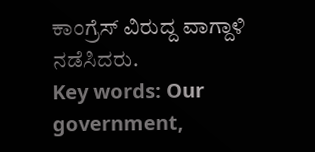ಕಾಂಗ್ರೆಸ್ ವಿರುದ್ದ ವಾಗ್ದಾಳಿ ನಡೆಸಿದರು.
Key words: Our government,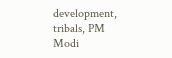development, tribals, PM Modi